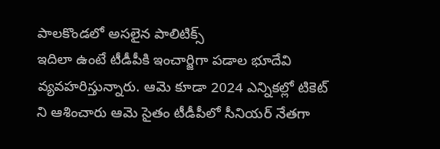పాలకొండలో అసలైన పాలిటిక్స్
ఇదిలా ఉంటే టీడీపీకి ఇంచార్జిగా పడాల భూదేవి వ్యవహరిస్తున్నారు. ఆమె కూడా 2024 ఎన్నికల్లో టికెట్ ని ఆశించారు ఆమె సైతం టీడీపీలో సీనియర్ నేతగా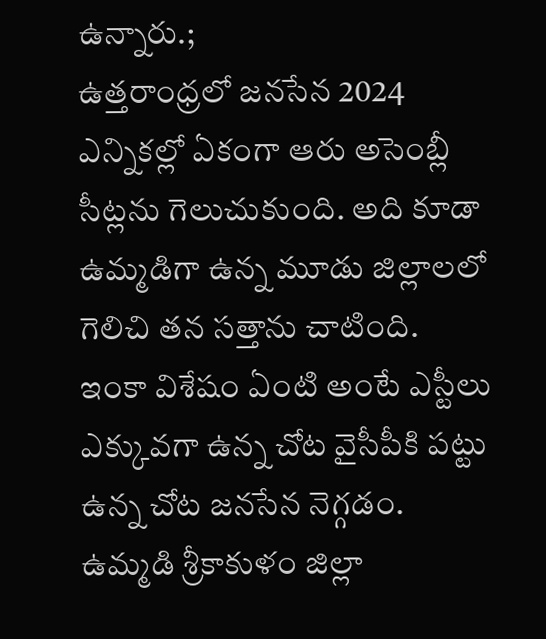ఉన్నారు.;
ఉత్తరాంధ్రలో జనసేన 2024 ఎన్నికల్లో ఏకంగా ఆరు అసెంబ్లీ సీట్లను గెలుచుకుంది. అది కూడా ఉమ్మడిగా ఉన్న మూడు జిల్లాలలో గెలిచి తన సత్తాను చాటింది. ఇంకా విశేషం ఏంటి అంటే ఎస్టీలు ఎక్కువగా ఉన్న చోట వైసీపీకి పట్టు ఉన్న చోట జనసేన నెగ్గడం. ఉమ్మడి శ్రీకాకుళం జిల్లా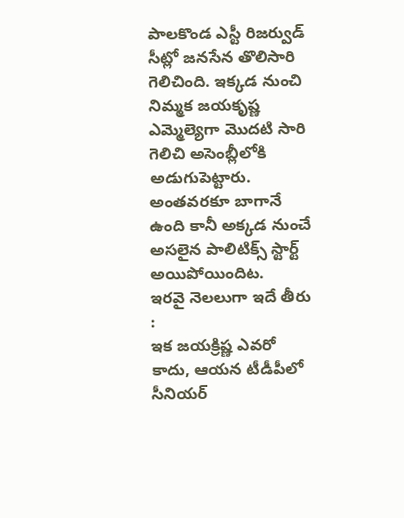పాలకొండ ఎస్టీ రిజర్వుడ్ సీట్లో జనసేన తొలిసారి గెలిచింది. ఇక్కడ నుంచి నిమ్మక జయకృష్ణ ఎమ్మెల్యెగా మొదటి సారి గెలిచి అసెంబ్లీలోకి అడుగుపెట్టారు. అంతవరకూ బాగానే ఉంది కానీ అక్కడ నుంచే అసలైన పాలిటిక్స్ స్టార్ట్ అయిపోయిందిట.
ఇరవై నెలలుగా ఇదే తీరు :
ఇక జయక్రిష్ణ ఎవరో కాదు, ఆయన టీడీపీలో సీనియర్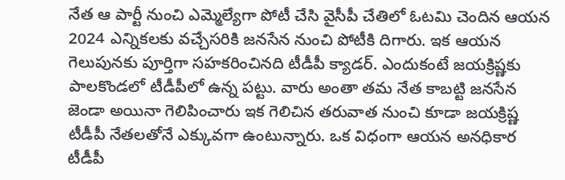నేత ఆ పార్టీ నుంచి ఎమ్మెల్యేగా పోటీ చేసి వైసీపీ చేతిలో ఓటమి చెందిన ఆయన 2024 ఎన్నికలకు వచ్చేసరికి జనసేన నుంచి పోటీకి దిగారు. ఇక ఆయన గెలుపునకు పూర్తిగా సహకరించినది టీడీపీ క్యాడర్. ఎందుకంటే జయక్రిష్ణకు పాలకొండలో టీడీపీలో ఉన్న పట్టు. వారు అంతా తమ నేత కాబట్టి జనసేన జెండా అయినా గెలిపించారు ఇక గెలిచిన తరువాత నుంచి కూడా జయక్రిష్ణ టీడీపీ నేతలతోనే ఎక్కువగా ఉంటున్నారు. ఒక విధంగా ఆయన అనధికార టీడీపీ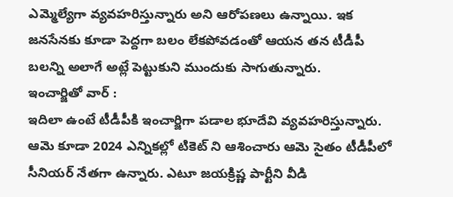ఎమ్మెల్యేగా వ్యవహరిస్తున్నారు అని ఆరోపణలు ఉన్నాయి. ఇక జనసేనకు కూడా పెద్దగా బలం లేకపోవడంతో ఆయన తన టీడీపీ బలన్ని అలాగే అట్లే పెట్టుకుని ముందుకు సాగుతున్నారు.
ఇంచార్జితో వార్ :
ఇదిలా ఉంటే టీడీపీకి ఇంచార్జిగా పడాల భూదేవి వ్యవహరిస్తున్నారు. ఆమె కూడా 2024 ఎన్నికల్లో టికెట్ ని ఆశించారు ఆమె సైతం టీడీపీలో సీనియర్ నేతగా ఉన్నారు. ఎటూ జయక్రిష్ణ పార్టీని వీడి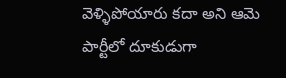వెళ్ళిపోయారు కదా అని ఆమె పార్టీలో దూకుడుగా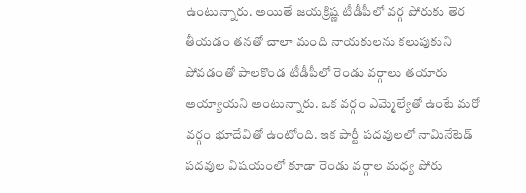ఉంటున్నారు. అయితే జయక్రిష్ణ టీడీపీలో వర్గ పోరుకు తెర తీయడం తనతో చాలా మంది నాయకులను కలుపుకుని పోవడంతో పాలకొండ టీడీపీలో రెండు వర్గాలు తయారు అయ్యాయని అంటున్నారు. ఒక వర్గం ఎమ్మెల్యేతో ఉంటే మరో వర్గం భూదేవితో ఉంటోంది. ఇక పార్టీ పదవులలో నామినేటెడ్ పదవుల విషయంలో కూడా రెండు వర్గాల మధ్య పోరు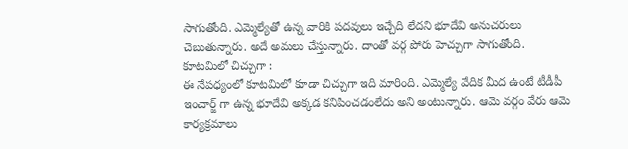సాగుతోంది. ఎమ్మెల్యేతో ఉన్న వారికి పదవులు ఇచ్చేది లేదని భూదేవి అనుచరులు చెబుతున్నారు. అదే అమలు చేస్తున్నారు. దాంతో వర్గ పోరు హెచ్చుగా సాగుతోంది.
కూటమిలో చిచ్చుగా :
ఈ నేపధ్యంలో కూటమిలో కూడా చిచ్చుగా ఇది మారింది. ఎమ్మెల్యే వేదిక మీద ఉంటే టీడీపీ ఇంచార్జ్ గా ఉన్న భూదేవి అక్కడ కనిపించడంలేదు అని అంటున్నారు. ఆమె వర్గం వేరు ఆమె కార్యక్రమాలు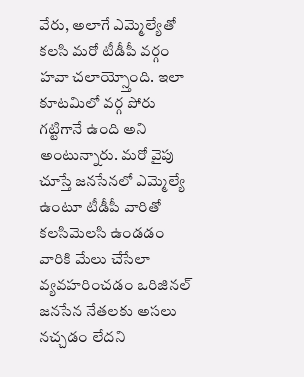వేరు, అలాగే ఎమ్మెల్యేతో కలసి మరో టీడీపీ వర్గం హవా చలాయ్స్తోంది. ఇలా కూటమిలో వర్గ పోరు గట్టిగానే ఉంది అని అంటున్నారు. మరో వైపు చూస్తే జనసేనలో ఎమ్మెల్యే ఉంటూ టీడీపీ వారితో కలసిమెలసి ఉండడం వారికి మేలు చేసేలా వ్యవహరించడం ఒరిజినల్ జనసేన నేతలకు అసలు నచ్చడం లేదని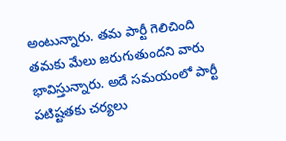అంటున్నారు. తమ పార్టీ గెలిచింది తమకు మేలు జరుగుతుందని వారు భావిస్తున్నారు. అదే సమయంలో పార్టీ పటిష్టతకు చర్యలు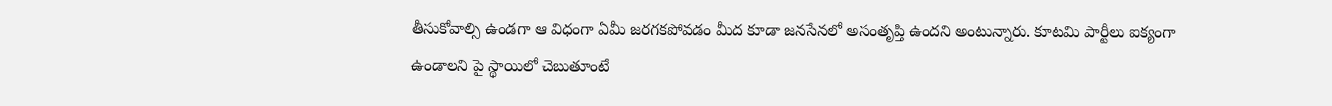తీసుకోవాల్సి ఉండగా ఆ విధంగా ఏమీ జరగకపోవడం మీద కూడా జనసేనలో అసంతృప్తి ఉందని అంటున్నారు. కూటమి పార్టీలు ఐక్యంగా ఉండాలని పై స్థాయిలో చెబుతూంటే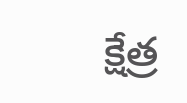క్షేత్ర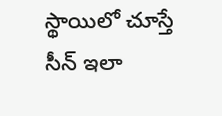స్థాయిలో చూస్తే సీన్ ఇలా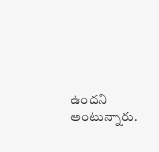ఉందని అంటున్నారు.